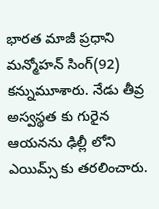భారత మాజీ ప్రధాని మన్మోహన్ సింగ్(92) కన్నుమూశారు. నేడు తీవ్ర అస్వస్థత కు గురైన ఆయనను ఢిల్లీ లోని ఎయిమ్స్ కు తరలించారు.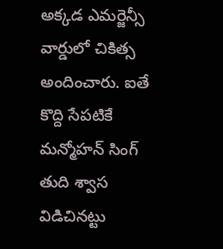అక్కడ ఎమర్జెన్సీ వార్డులో చికిత్స అందించారు. ఐతే కొద్ది సేపటికే మన్మోహన్ సింగ్ తుది శ్వాస విడిచినట్టు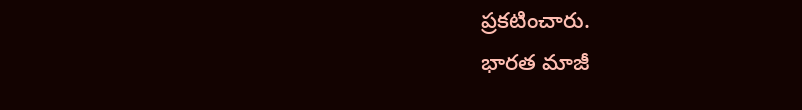ప్రకటించారు.
భారత మాజీ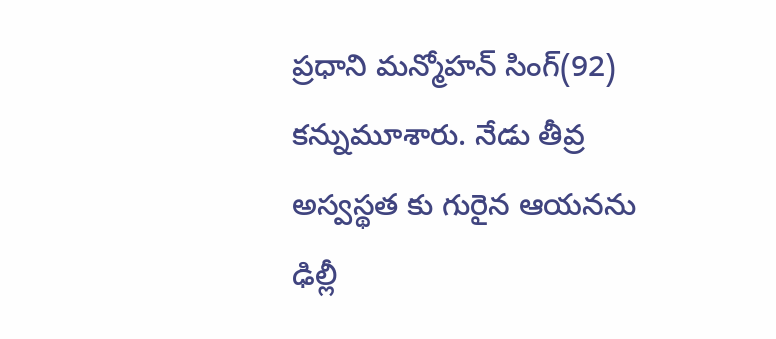ప్రధాని మన్మోహన్ సింగ్(92) కన్నుమూశారు. నేడు తీవ్ర అస్వస్థత కు గురైన ఆయనను ఢిల్లీ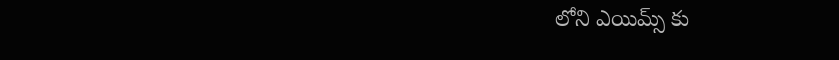లోని ఎయిమ్స్ కు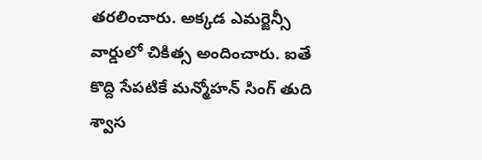తరలించారు. అక్కడ ఎమర్జెన్సీ వార్డులో చికిత్స అందించారు. ఐతే కొద్ది సేపటికే మన్మోహన్ సింగ్ తుది శ్వాస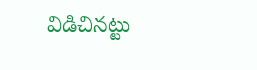విడిచినట్టు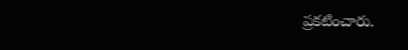ప్రకటించారు.